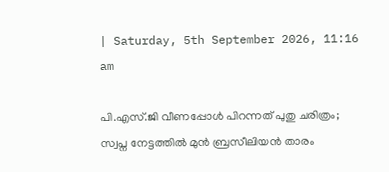| Saturday, 5th September 2026, 11:16 am

പി.എസ്.ജി വീണപ്പോള്‍ പിറന്നത് പുതു ചരിത്രം; സ്വപ്ന നേട്ടത്തില്‍ മുന്‍ ബ്രസീലിയന്‍ താരം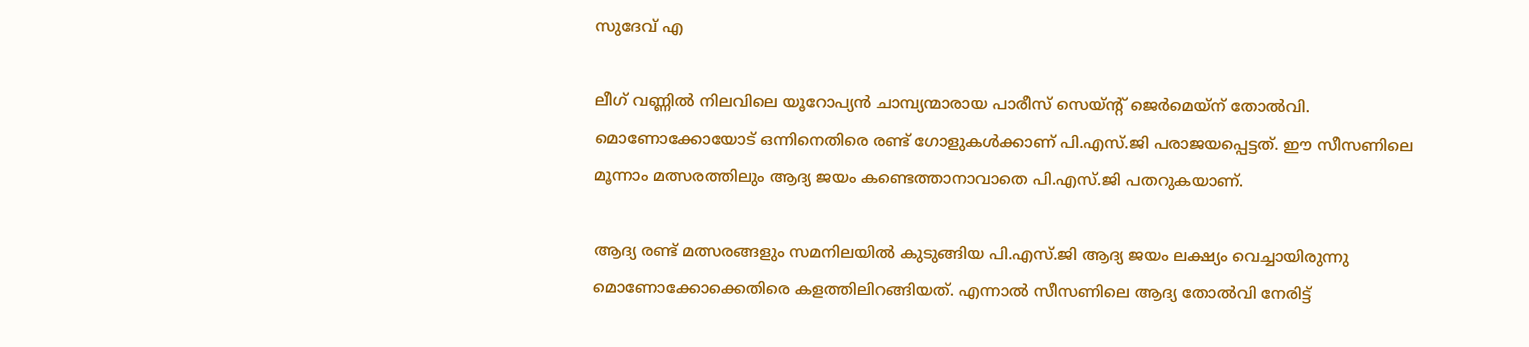സുദേവ് എ

ലീഗ് വണ്ണില്‍ നിലവിലെ യൂറോപ്യന്‍ ചാമ്പ്യന്മാരായ പാരീസ് സെയ്ന്റ് ജെര്‍മെയ്‌ന് തോല്‍വി. മൊണോക്കോയോട് ഒന്നിനെതിരെ രണ്ട് ഗോളുകള്‍ക്കാണ് പി.എസ്.ജി പരാജയപ്പെട്ടത്. ഈ സീസണിലെ മൂന്നാം മത്സരത്തിലും ആദ്യ ജയം കണ്ടെത്താനാവാതെ പി.എസ്.ജി പതറുകയാണ്.

ആദ്യ രണ്ട് മത്സരങ്ങളും സമനിലയില്‍ കുടുങ്ങിയ പി.എസ്.ജി ആദ്യ ജയം ലക്ഷ്യം വെച്ചായിരുന്നു മൊണോക്കോക്കെതിരെ കളത്തിലിറങ്ങിയത്. എന്നാല്‍ സീസണിലെ ആദ്യ തോല്‍വി നേരിട്ട്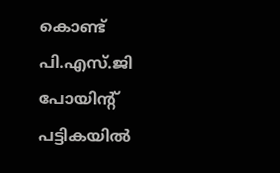കൊണ്ട് പി.എസ്.ജി പോയിന്റ് പട്ടികയില്‍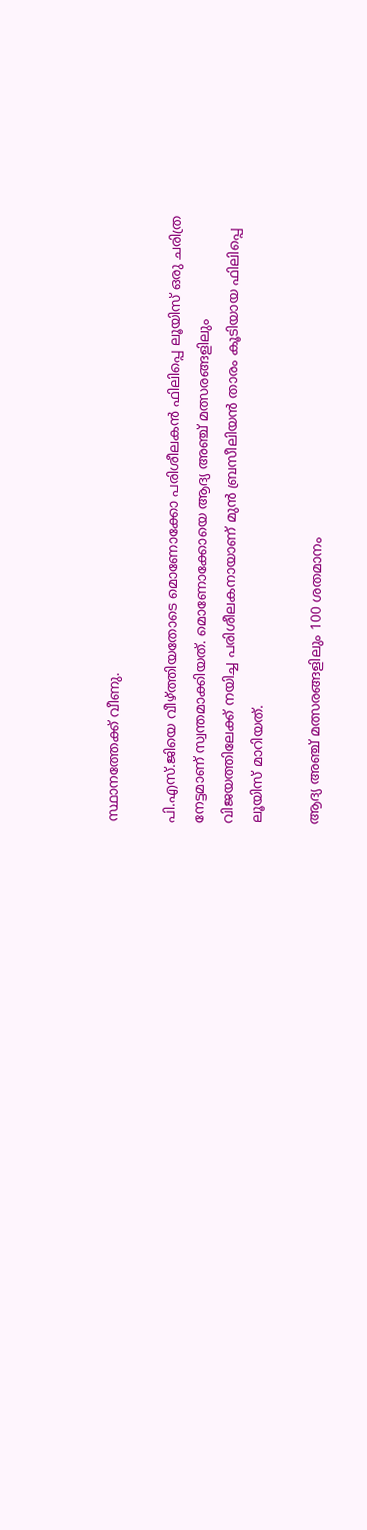സ്ഥാനത്തേക്ക് വീണു.

പി.എസ്.ജിയെ വീഴ്ത്തിയതോടെ മൊണോക്കോ പരിശീലകന്‍ ഫിലിപ്പെ ലൂയിസ് ഒരു ചരിത്ര നേട്ടമാണ് സ്വന്തമാക്കിയത്. മൊണോക്കോയെ ആദ്യ അഞ്ച് മത്സരങ്ങളിലും വിജയത്തിലേക്ക് നയിച്ച പരിശീലകനായാണ് മുന്‍ ബ്രസീലിയന്‍ താരം കൂടിയായ ഫിലിപ്പെ ലൂയിസ് മാറിയത്.

ആദ്യ അഞ്ച് മത്സരങ്ങളിലും 100 ശതമാനം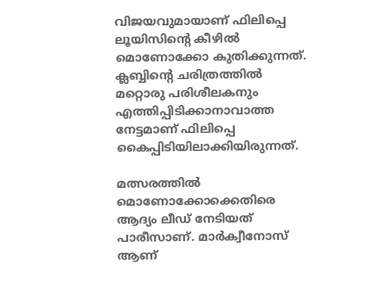വിജയവുമായാണ് ഫിലിപ്പെ ലൂയിസിന്റെ കീഴില്‍ മൊണോക്കോ കുതിക്കുന്നത്. ക്ലബ്ബിന്റെ ചരിത്രത്തില്‍ മറ്റൊരു പരിശീലകനും എത്തിപ്പിടിക്കാനാവാത്ത നേട്ടമാണ് ഫിലിപ്പെ കൈപ്പിടിയിലാക്കിയിരുന്നത്.

മത്സരത്തില്‍ മൊണോക്കോക്കെതിരെ ആദ്യം ലീഡ് നേടിയത് പാരീസാണ്. മാര്‍ക്വീനോസ് ആണ്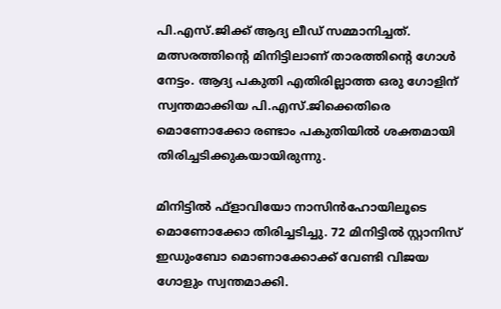പി.എസ്.ജിക്ക് ആദ്യ ലീഡ് സമ്മാനിച്ചത്. മത്സരത്തിന്റെ മിനിട്ടിലാണ് താരത്തിന്റെ ഗോള്‍ നേട്ടം. ആദ്യ പകുതി എതിരില്ലാത്ത ഒരു ഗോളിന് സ്വന്തമാക്കിയ പി.എസ്.ജിക്കെതിരെ മൊണോക്കോ രണ്ടാം പകുതിയില്‍ ശക്തമായി തിരിച്ചടിക്കുകയായിരുന്നു.

മിനിട്ടില്‍ ഫ്ളാവിയോ നാസിന്‍ഹോയിലൂടെ മൊണോക്കോ തിരിച്ചടിച്ചു. 72 മിനിട്ടില്‍ സ്റ്റാനിസ് ഇഡുംബോ മൊണാക്കോക്ക് വേണ്ടി വിജയ ഗോളും സ്വന്തമാക്കി.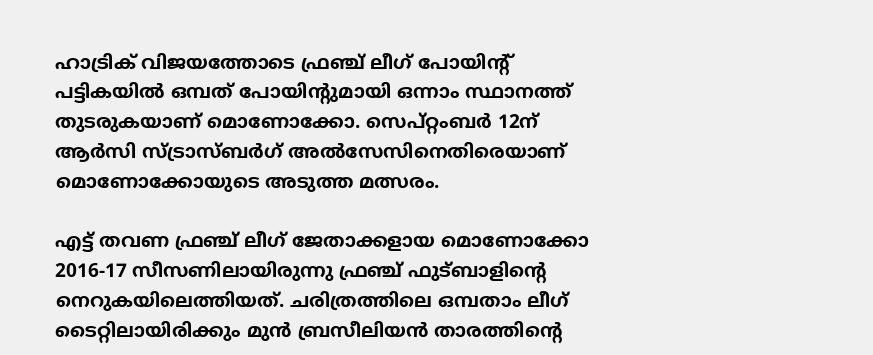ഹാട്രിക് വിജയത്തോടെ ഫ്രഞ്ച് ലീഗ് പോയിന്റ് പട്ടികയില്‍ ഒമ്പത് പോയിന്റുമായി ഒന്നാം സ്ഥാനത്ത് തുടരുകയാണ് മൊണോക്കോ. സെപ്റ്റംബര്‍ 12ന് ആര്‍സി സ്ട്രാസ്ബര്‍ഗ് അല്‍സേസിനെതിരെയാണ് മൊണോക്കോയുടെ അടുത്ത മത്സരം.

എട്ട് തവണ ഫ്രഞ്ച് ലീഗ് ജേതാക്കളായ മൊണോക്കോ 2016-17 സീസണിലായിരുന്നു ഫ്രഞ്ച് ഫുട്ബാളിന്റെ നെറുകയിലെത്തിയത്. ചരിത്രത്തിലെ ഒമ്പതാം ലീഗ് ടൈറ്റിലായിരിക്കും മുന്‍ ബ്രസീലിയന്‍ താരത്തിന്റെ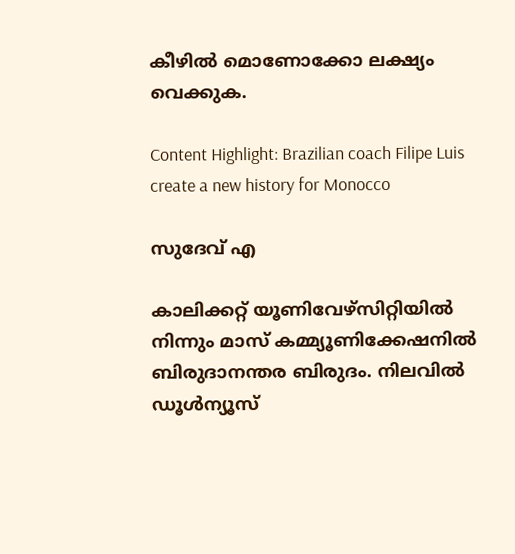കീഴില്‍ മൊണോക്കോ ലക്ഷ്യം വെക്കുക.

Content Highlight: Brazilian coach Filipe Luis create a new history for Monocco

സുദേവ് എ

കാലിക്കറ്റ് യൂണിവേഴ്‌സിറ്റിയില്‍ നിന്നും മാസ് കമ്മ്യൂണിക്കേഷനില്‍ ബിരുദാനന്തര ബിരുദം. നിലവില്‍ ഡൂള്‍ന്യൂസ്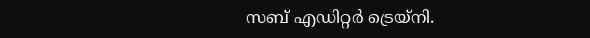സബ് എഡിറ്റര്‍ ട്രെയ്‌നി.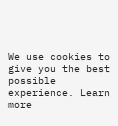We use cookies to give you the best possible experience. Learn more